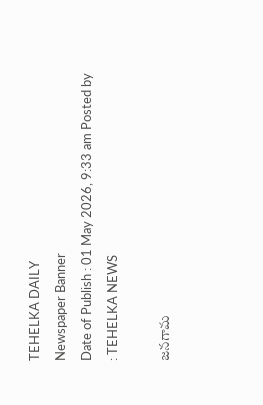TEHELKA DAILY
Newspaper Banner
Date of Publish : 01 May 2026, 9:33 am Posted by : TEHELKA NEWS

జనగామ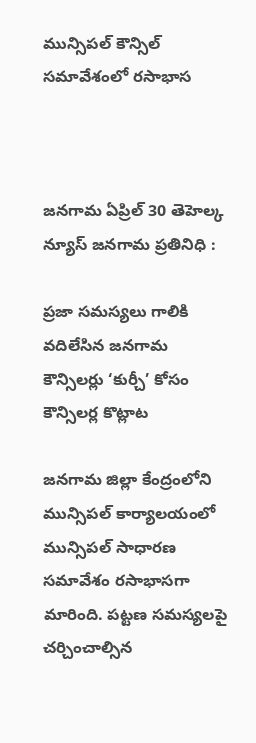మున్సిపల్ కౌన్సిల్ సమావేశంలో రసాభాస



జనగామ ఏప్రిల్ 30 తెహెల్క న్యూస్ జనగామ ప్రతినిధి :

ప్రజా సమస్యలు గాలికి వదిలేసిన జనగామ కౌన్సిలర్లు ‘కుర్చీ’ కోసం కౌన్సిలర్ల కొట్లాట

జనగామ జిల్లా కేంద్రంలోని మున్సిపల్ కార్యాలయంలో మున్సిపల్ సాధారణ సమావేశం రసాభాసగా మారింది. పట్టణ సమస్యలపై చర్చించాల్సిన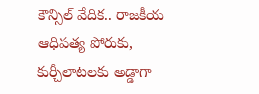కౌన్సిల్ వేదిక.. రాజకీయ ఆధిపత్య పోరుకు, కుర్చీలాటలకు అడ్డాగా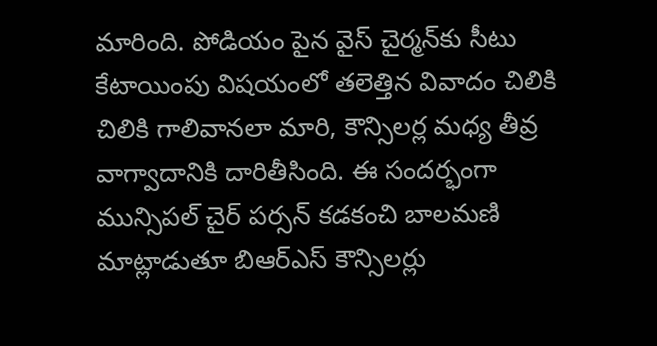మారింది. పోడియం పైన వైస్ చైర్మన్‌కు సీటు కేటాయింపు విషయంలో తలెత్తిన వివాదం చిలికి చిలికి గాలివానలా మారి, కౌన్సిలర్ల మధ్య తీవ్ర వాగ్వాదానికి దారితీసింది. ఈ సందర్భంగా మున్సిపల్ చైర్ పర్సన్ కడకంచి బాలమణి మాట్లాడుతూ బిఆర్ఎస్ కౌన్సిలర్లు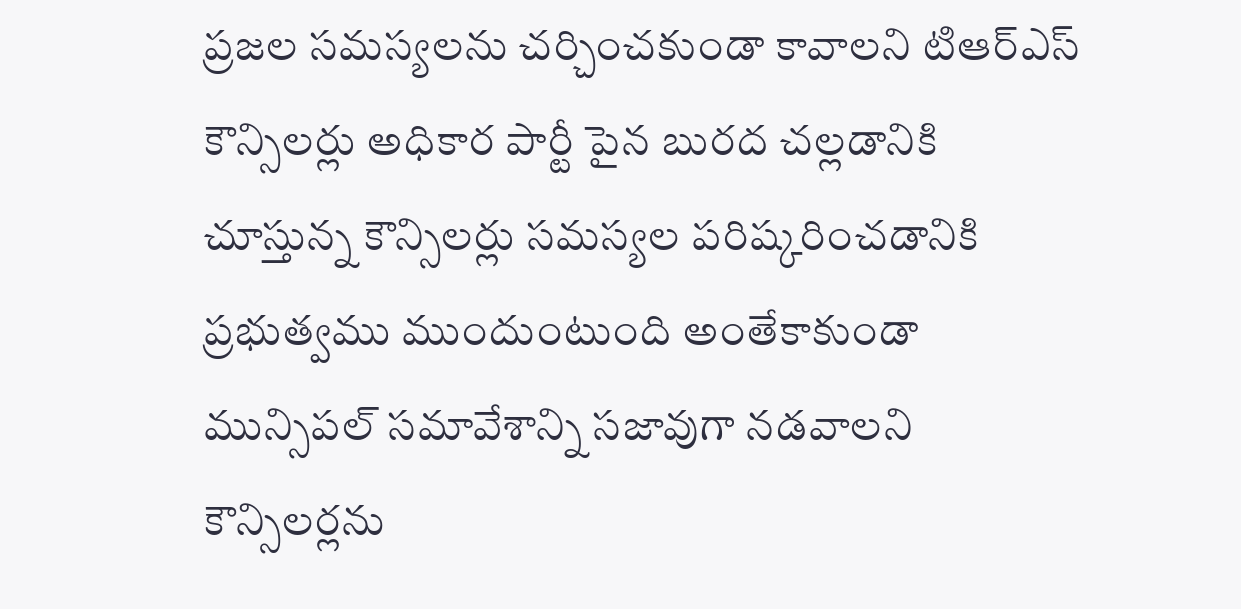ప్రజల సమస్యలను చర్చించకుండా కావాలని టిఆర్ఎస్ కౌన్సిలర్లు అధికార పార్టీ పైన బురద చల్లడానికి చూస్తున్న కౌన్సిలర్లు సమస్యల పరిష్కరించడానికి ప్రభుత్వము ముందుంటుంది అంతేకాకుండా మున్సిపల్ సమావేశాన్ని సజావుగా నడవాలని కౌన్సిలర్లను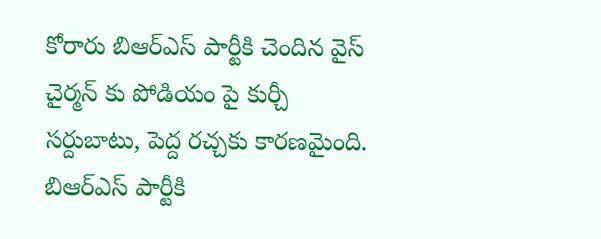కోరారు బిఆర్ఎస్ పార్టీకి చెందిన వైస్ చైర్మన్ కు పోడియం పై కుర్చీ సర్దుబాటు, పెద్ద రచ్చకు కారణమైంది. బిఆర్ఎస్ పార్టీకి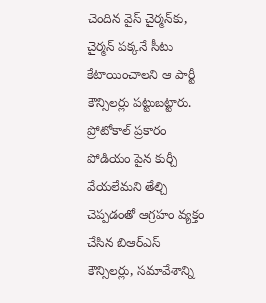చెందిన వైస్ చైర్మన్‌కు, చైర్మన్ పక్కనే సీటు కేటాయించాలని ఆ పార్టీ కౌన్సిలర్లు పట్టుబట్టారు. ప్రోటోకాల్ ప్రకారం పోడియం పైన కుర్చీ వేయలేమని తేల్చి చెప్పడంతో ఆగ్రహం వ్యక్తం చేసిన బిఆర్ఎస్ కౌన్సిలర్లు, సమావేశాన్ని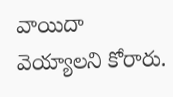వాయిదా వెయ్యాలని కోరారు.